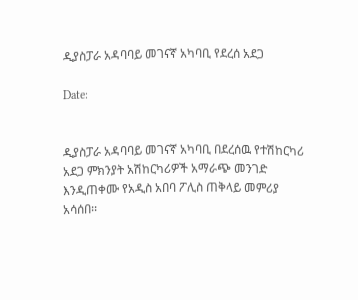ዲያስፓራ አዳባባይ መገናኛ አካባቢ የደረሰ አደጋ

Date:


ዲያስፓራ አዳባባይ መገናኛ አካባቢ በደረሰዉ የተሽከርካሪ አደጋ ምክንያት አሽከርካሪዎች አማራጭ መንገድ እንዲጠቀሙ የአዲስ አበባ ፖሊስ ጠቅላይ መምሪያ አሳሰበ፡፡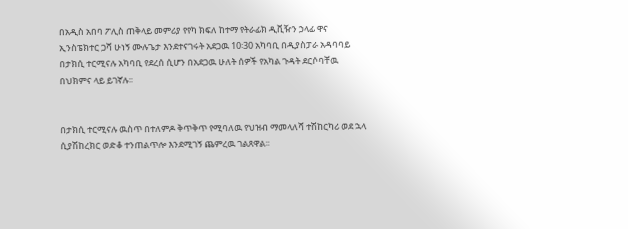በአዲስ አበባ ፖሊስ ጠቅላይ መምሪያ የየካ ክፍለ ከተማ የትራፊክ ዲቪዥን ኃላፊ ዋና ኢንስፔክተር ጋሻ ሁነኝ ሙሉጌታ እንደተናገሩት አደጋዉ 10፡30 አካባቢ በዲያስፓራ አዳባባይ በታክሲ ተርሚናሉ አካባቢ የደረሰ ሲሆን በአደጋዉ ሁለት ሰዎች የአካል ጉዳት ደርሶባቸዉ በህክምና ላይ ይገኛሉ፡፡


በታክሲ ተርሚናሉ ዉስጥ በተለምዶ ቅጥቅጥ የሚባለዉ የህዝብ ማመላለሻ ተሽከርካሪ ወደ ኋላ ሲያሽከረክር ወድቆ ተንጠልጥሎ እንደሚገኝ ጨምረዉ ገልጸዋል፡፡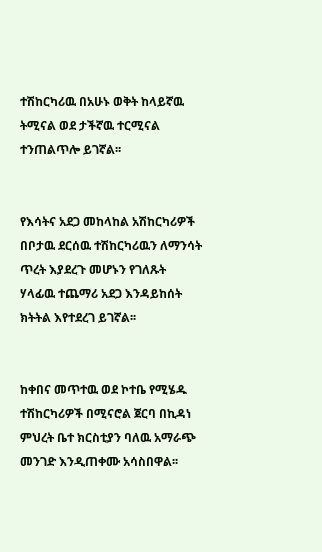ተሽከርካሪዉ በአሁኑ ወቅት ከላይኛዉ ትሚናል ወደ ታችኛዉ ተርሚናል ተንጠልጥሎ ይገኛል፡፡


የእሳትና አደጋ መከላከል አሽከርካሪዎች በቦታዉ ደርሰዉ ተሽከርካሪዉን ለማንሳት ጥረት እያደረጉ መሆኑን የገለጹት ሃላፊዉ ተጨማሪ አደጋ እንዳይከሰት ክትትል እየተደረገ ይገኛል፡፡


ከቀበና መጥተዉ ወደ ኮተቤ የሚሄዱ ተሽከርካሪዎች በሚናሮል ጀርባ በኪዳነ ምህረት ቤተ ክርስቲያን ባለዉ አማራጭ መንገድ እንዲጠቀሙ አሳስበዋል፡፡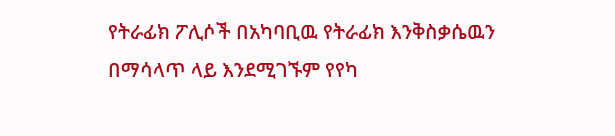የትራፊክ ፖሊሶች በአካባቢዉ የትራፊክ እንቅስቃሴዉን በማሳላጥ ላይ እንደሚገኙም የየካ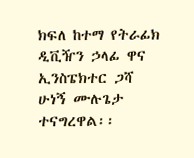ክፍለ ከተማ የትራፊክ ዲቪዥን ኃላፊ ዋና ኢንስፔክተር ጋሻ ሁነኝ ሙሉጌታ ተናግረዋል፡፡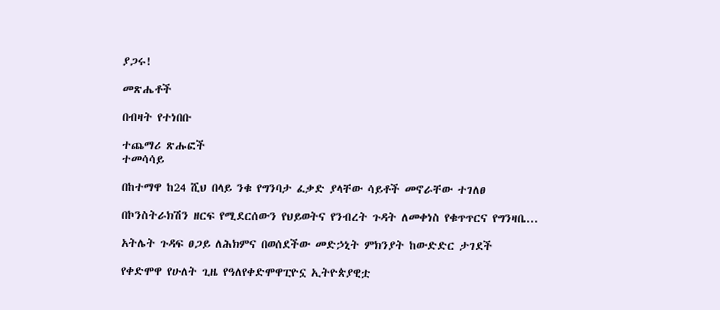ያጋሩ!

መጽሔቶች

በብዛት የተነበቡ

ተጨማሪ ጽሑፎች
ተመሳሳይ

በከተማዋ ከ24 ሺህ በላይ ንቁ የግንባታ ፈቃድ ያላቸው ሳይቶች መኖራቸው ተገለፀ

በኮንስትራክሽን ዘርፍ የሚደርሰውን የህይወትና የንብረት ጉዳት ለመቀነስ የቁጥጥርና የግንዛቤ...

አትሌት ጉዳፍ ፀጋይ ለሕክምና በወሰደችው መድኃኒት ምክንያት ከውድድር ታገደች

የቀድሞዋ የሁለት ጊዜ የዓለየቀድሞዋፒዮኗ ኢትዮጵያዊቷ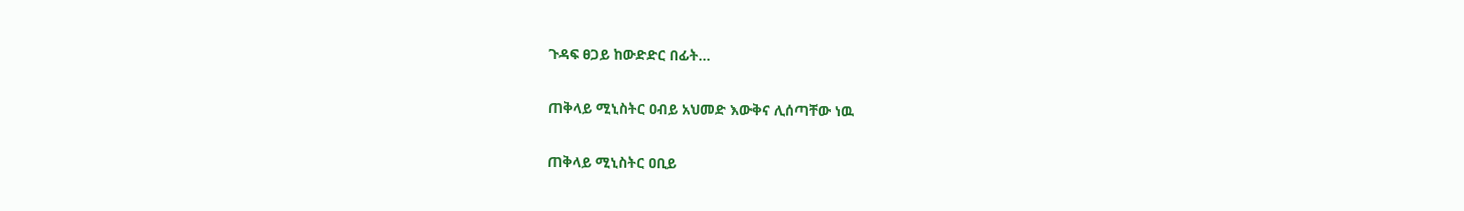ጉዳፍ ፀጋይ ከውድድር በፊት...

ጠቅላይ ሚኒስትር ዐብይ አህመድ እውቅና ሊሰጣቸው ነዉ

ጠቅላይ ሚኒስትር ዐቢይ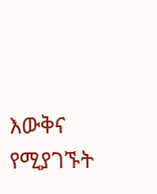እውቅና የሚያገኙት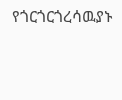የጎርጎርጎረሳዉያኑ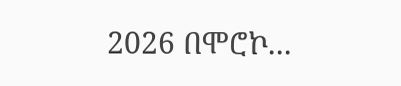2026 በሞሮኮ...